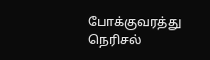போக்குவரத்து நெரிசல்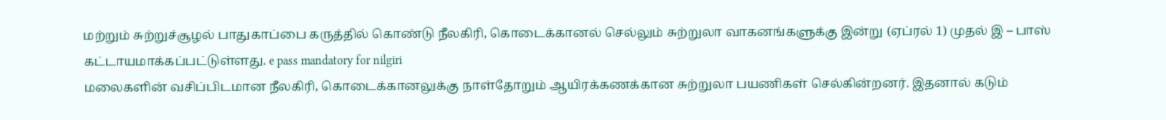மற்றும் சுற்றுச்சூழல் பாதுகாப்பை கருத்தில் கொண்டு நீலகிரி, கொடைக்கானல் செல்லும் சுற்றுலா வாகனங்களுக்கு இன்று (ஏப்ரல் 1) முதல் இ – பாஸ் கட்டாயமாக்கப்பட்டுள்ளது. e pass mandatory for nilgiri
மலைகளின் வசிப்பிடமான நீலகிரி, கொடைக்கானலுக்கு நாள்தோறும் ஆயிரக்கணக்கான சுற்றுலா பயணிகள் செல்கின்றனர். இதனால் கடும்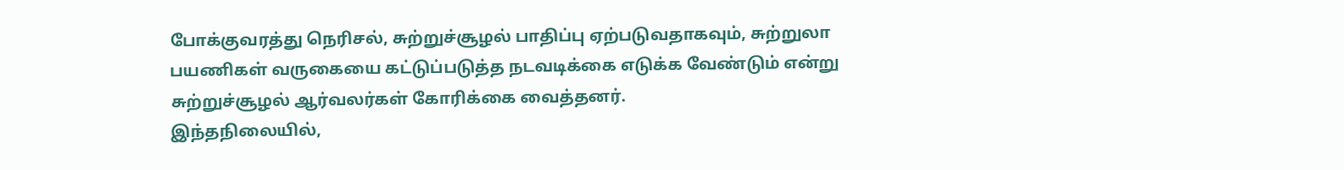போக்குவரத்து நெரிசல், சுற்றுச்சூழல் பாதிப்பு ஏற்படுவதாகவும், சுற்றுலா பயணிகள் வருகையை கட்டுப்படுத்த நடவடிக்கை எடுக்க வேண்டும் என்று சுற்றுச்சூழல் ஆர்வலர்கள் கோரிக்கை வைத்தனர்.
இந்தநிலையில்,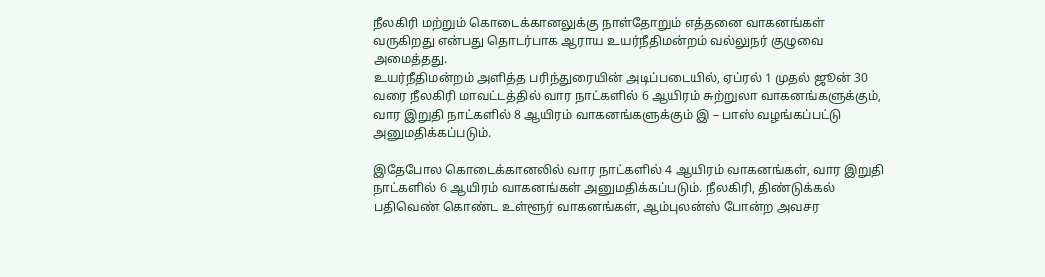நீலகிரி மற்றும் கொடைக்கானலுக்கு நாள்தோறும் எத்தனை வாகனங்கள் வருகிறது என்பது தொடர்பாக ஆராய உயர்நீதிமன்றம் வல்லுநர் குழுவை அமைத்தது.
உயர்நீதிமன்றம் அளித்த பரிந்துரையின் அடிப்படையில், ஏப்ரல் 1 முதல் ஜூன் 30 வரை நீலகிரி மாவட்டத்தில் வார நாட்களில் 6 ஆயிரம் சுற்றுலா வாகனங்களுக்கும், வார இறுதி நாட்களில் 8 ஆயிரம் வாகனங்களுக்கும் இ – பாஸ் வழங்கப்பட்டு அனுமதிக்கப்படும்.

இதேபோல கொடைக்கானலில் வார நாட்களில் 4 ஆயிரம் வாகனங்கள், வார இறுதி நாட்களில் 6 ஆயிரம் வாகனங்கள் அனுமதிக்கப்படும். நீலகிரி, திண்டுக்கல் பதிவெண் கொண்ட உள்ளூர் வாகனங்கள், ஆம்புலன்ஸ் போன்ற அவசர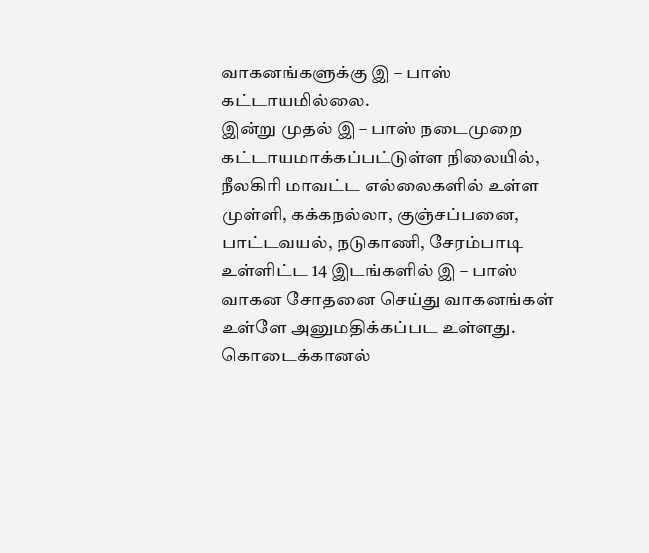வாகனங்களுக்கு இ – பாஸ் கட்டாயமில்லை.
இன்று முதல் இ – பாஸ் நடைமுறை கட்டாயமாக்கப்பட்டுள்ள நிலையில், நீலகிரி மாவட்ட எல்லைகளில் உள்ள முள்ளி, கக்கநல்லா, குஞ்சப்பனை, பாட்டவயல், நடுகாணி, சேரம்பாடி உள்ளிட்ட 14 இடங்களில் இ – பாஸ் வாகன சோதனை செய்து வாகனங்கள் உள்ளே அனுமதிக்கப்பட உள்ளது.
கொடைக்கானல்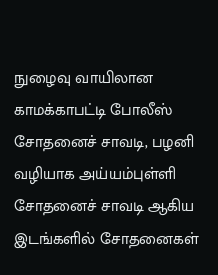நுழைவு வாயிலான காமக்காபட்டி போலீஸ் சோதனைச் சாவடி, பழனி வழியாக அய்யம்புள்ளி சோதனைச் சாவடி ஆகிய இடங்களில் சோதனைகள்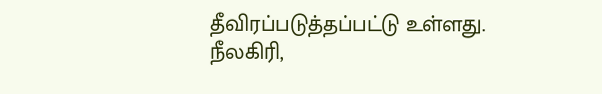தீவிரப்படுத்தப்பட்டு உள்ளது.
நீலகிரி,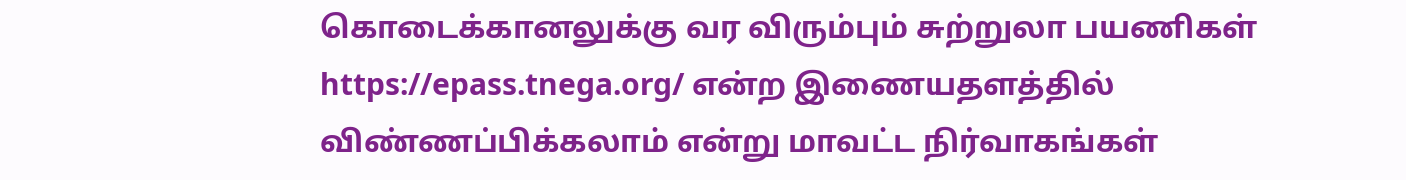கொடைக்கானலுக்கு வர விரும்பும் சுற்றுலா பயணிகள் https://epass.tnega.org/ என்ற இணையதளத்தில் விண்ணப்பிக்கலாம் என்று மாவட்ட நிர்வாகங்கள்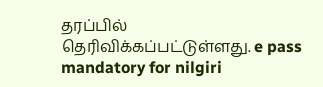தரப்பில் தெரிவிக்கப்பட்டுள்ளது. e pass mandatory for nilgiri